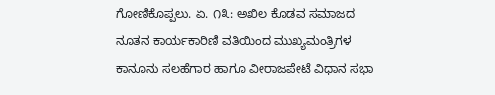ಗೋಣಿಕೊಪ್ಪಲು. ಏ. ೧೩: ಅಖಿಲ ಕೊಡವ ಸಮಾಜದ ನೂತನ ಕಾರ್ಯಕಾರಿಣಿ ವತಿಯಿಂದ ಮುಖ್ಯಮಂತ್ರಿಗಳ ಕಾನೂನು ಸಲಹೆಗಾರ ಹಾಗೂ ವೀರಾಜಪೇಟೆ ವಿಧಾನ ಸಭಾ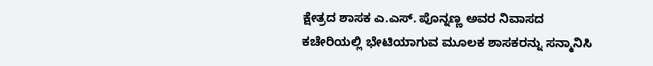ಕ್ಷೇತ್ರದ ಶಾಸಕ ಎ.ಎಸ್. ಪೊನ್ನಣ್ಣ ಅವರ ನಿವಾಸದ ಕಚೇರಿಯಲ್ಲಿ ಭೇಟಿಯಾಗುವ ಮೂಲಕ ಶಾಸಕರನ್ನು ಸನ್ಮಾನಿಸಿ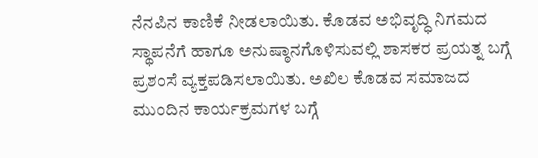ನೆನಪಿನ ಕಾಣಿಕೆ ನೀಡಲಾಯಿತು. ಕೊಡವ ಅಭಿವೃದ್ಧಿ ನಿಗಮದ ಸ್ಥಾಪನೆಗೆ ಹಾಗೂ ಅನುಷ್ಠಾನಗೊಳಿಸುವಲ್ಲಿ ಶಾಸಕರ ಪ್ರಯತ್ನ ಬಗ್ಗೆ ಪ್ರಶಂಸೆ ವ್ಯಕ್ತಪಡಿಸಲಾಯಿತು. ಅಖಿಲ ಕೊಡವ ಸಮಾಜದ ಮುಂದಿನ ಕಾರ್ಯಕ್ರಮಗಳ ಬಗ್ಗೆ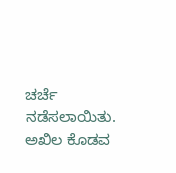ಚರ್ಚೆ ನಡೆಸಲಾಯಿತು.
ಅಖಿಲ ಕೊಡವ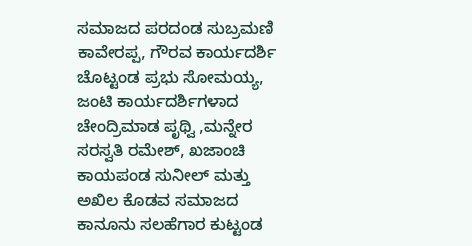ಸಮಾಜದ ಪರದಂಡ ಸುಬ್ರಮಣಿ ಕಾವೇರಪ್ಪ, ಗೌರವ ಕಾರ್ಯದರ್ಶಿ ಚೊಟ್ಟಂಡ ಪ್ರಭು ಸೋಮಯ್ಯ, ಜಂಟಿ ಕಾರ್ಯದರ್ಶಿಗಳಾದ ಚೇಂದ್ರಿಮಾಡ ಪೃಥ್ವಿ ,ಮನ್ನೇರ ಸರಸ್ವತಿ ರಮೇಶ್, ಖಜಾಂಚಿ ಕಾಯಪಂಡ ಸುನೀಲ್ ಮತ್ತು ಅಖಿಲ ಕೊಡವ ಸಮಾಜದ ಕಾನೂನು ಸಲಹೆಗಾರ ಕುಟ್ಟಂಡ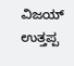ವಿಜಯ್ ಉತ್ತಪ್ಪ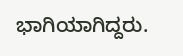ಭಾಗಿಯಾಗಿದ್ದರು.